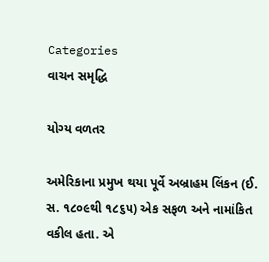Categories
વાચન સમૃદ્ધિ

યોગ્ય વળતર

અમેરિકાના પ્રમુખ થયા પૂર્વે અબ્રાહમ લિંકન (ઈ. સ. ૧૮૦૯થી ૧૮૬૫) એક સફળ અને નામાંકિત વકીલ હતા. એ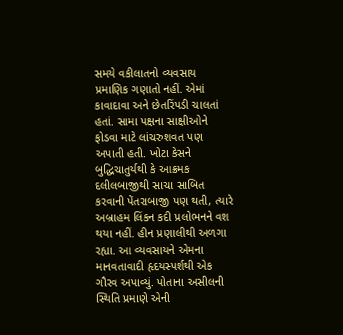સમયે વકીલાતનો વ્યવસાય પ્રમાણિક ગણાતો નહીં. એમાં કાવાદાવા અને છેતરિંપડી ચાલતાં હતાં. સામા પક્ષના સાક્ષીઓને ફોડવા માટે લાંચરુશવત પણ અપાતી હતી. ખોટા કેસને બુદ્ધિચાતુર્યથી કે આક્રમક દલીલબાજીથી સાચા સાબિત કરવાની પેંતરાબાજી પણ થતી, ત્યારે અબ્રાહમ લિંકન કદી પ્રલોભનને વશ થયા નહીં. હીન પ્રણાલીથી અળગા રહ્યા. આ વ્યવસાયને એમના માનવતાવાદી હૃદયસ્પર્શથી એક ગૌરવ અપાવ્યું. પોતાના અસીલની સ્થિતિ પ્રમાણે એની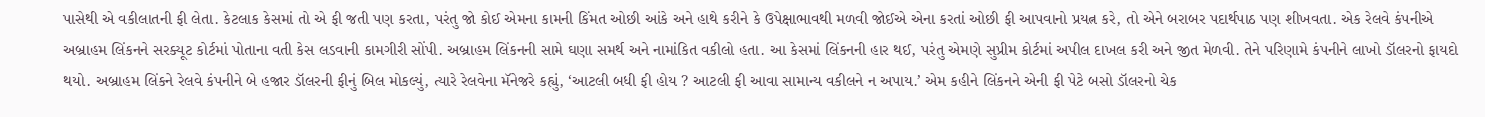પાસેથી એ વકીલાતની ફી લેતા. કેટલાક કેસમાં તો એ ફી જતી પણ કરતા, પરંતુ જો કોઈ એમના કામની કિંમત ઓછી આંકે અને હાથે કરીને કે ઉપેક્ષાભાવથી મળવી જોઈએ એના કરતાં ઓછી ફી આપવાનો પ્રયત્ન કરે, તો એને બરાબર પદાર્થપાઠ પણ શીખવતા. એક રેલવે કંપનીએ અબ્રાહમ લિંકનને સરક્યૂટ કોર્ટમાં પોતાના વતી કેસ લડવાની કામગીરી સોંપી. અબ્રાહમ લિંકનની સામે ઘણા સમર્થ અને નામાંકિત વકીલો હતા. આ કેસમાં લિંકનની હાર થઈ, પરંતુ એમણે સુપ્રીમ કોર્ટમાં અપીલ દાખલ કરી અને જીત મેળવી. તેને પરિણામે કંપનીને લાખો ડૉલરનો ફાયદો થયો. અબ્રાહમ લિંકને રેલવે કંપનીને બે હજાર ડૉલરની ફીનું બિલ મોકલ્યું, ત્યારે રેલવેના મૅનેજરે કહ્યું, ‘આટલી બધી ફી હોય ? આટલી ફી આવા સામાન્ય વકીલને ન અપાય.’ એમ કહીને લિંકનને એની ફી પેટે બસો ડૉલરનો ચેક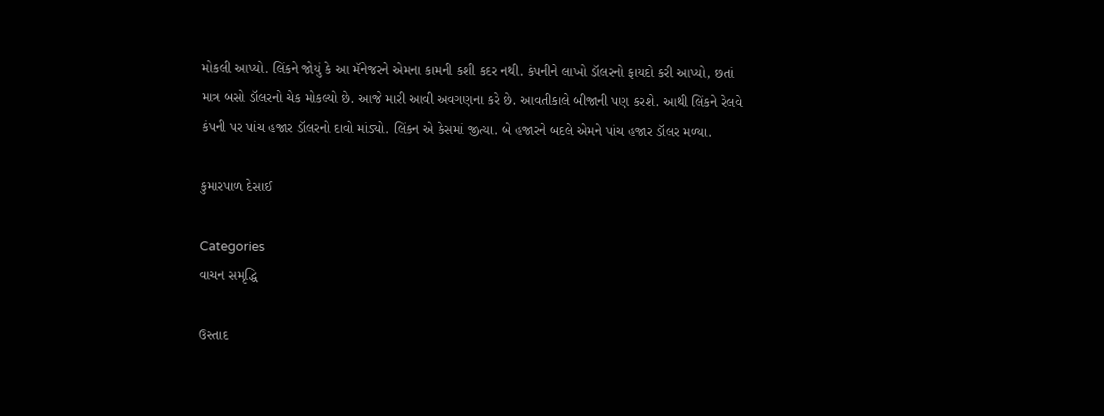મોકલી આપ્યો. લિંકને જોયું કે આ મૅનેજરને એમના કામની કશી કદર નથી. કંપનીને લાખો ડૉલરનો ફાયદો કરી આપ્યો, છતાં માત્ર બસો ડૉલરનો ચેક મોકલ્યો છે. આજે મારી આવી અવગણના કરે છે. આવતીકાલે બીજાની પણ કરશે. આથી લિંકને રેલવે કંપની પર પાંચ હજાર ડૉલરનો દાવો માંડ્યો. લિંકન એ કેસમાં જીત્યા. બે હજારને બદલે એમને પાંચ હજાર ડૉલર મળ્યા.

કુમારપાળ દેસાઈ

Categories
વાચન સમૃદ્ધિ

ઉસ્તાદ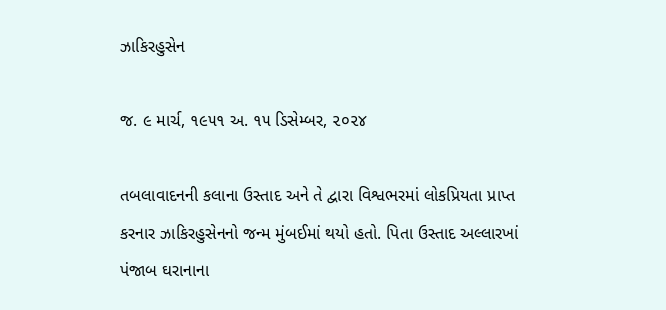ઝાકિરહુસેન

જ. ૯ માર્ચ, ૧૯૫૧ અ. ૧૫ ડિસેમ્બર, ૨૦૨૪

તબલાવાદનની કલાના ઉસ્તાદ અને તે દ્વારા વિશ્વભરમાં લોકપ્રિયતા પ્રાપ્ત કરનાર ઝાકિરહુસેનનો જન્મ મુંબઈમાં થયો હતો. પિતા ઉસ્તાદ અલ્લારખાં પંજાબ ઘરાનાના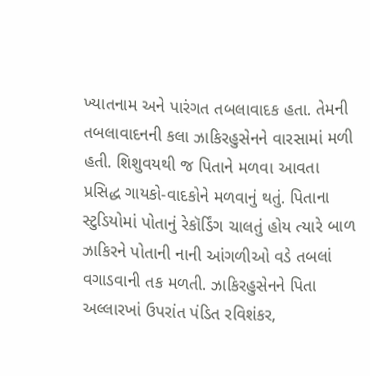ખ્યાતનામ અને પારંગત તબલાવાદક હતા. તેમની તબલાવાદનની કલા ઝાકિરહુસેનને વારસામાં મળી હતી. શિશુવયથી જ પિતાને મળવા આવતા પ્રસિદ્ધ ગાયકો-વાદકોને મળવાનું થતું. પિતાના સ્ટુડિયોમાં પોતાનું રેકૉર્ડિંગ ચાલતું હોય ત્યારે બાળ ઝાકિરને પોતાની નાની આંગળીઓ વડે તબલાં વગાડવાની તક મળતી. ઝાકિરહુસેનને પિતા અલ્લારખાં ઉપરાંત પંડિત રવિશંકર,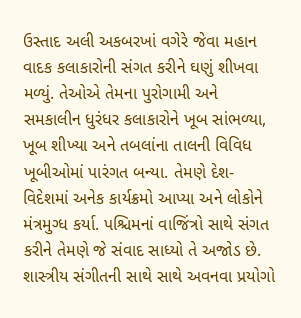ઉસ્તાદ અલી અકબરખાં વગેરે જેવા મહાન વાદક કલાકારોની સંગત કરીને ઘણું શીખવા મળ્યું. તેઓએ તેમના પુરોગામી અને સમકાલીન ધુરંધર કલાકારોને ખૂબ સાંભળ્યા, ખૂબ શીખ્યા અને તબલાંના તાલની વિવિધ ખૂબીઓમાં પારંગત બન્યા. તેમણે દેશ-વિદેશમાં અનેક કાર્યક્રમો આપ્યા અને લોકોને મંત્રમુગ્ધ કર્યા. પશ્ચિમનાં વાજિંત્રો સાથે સંગત કરીને તેમણે જે સંવાદ સાધ્યો તે અજોડ છે. શાસ્ત્રીય સંગીતની સાથે સાથે અવનવા પ્રયોગો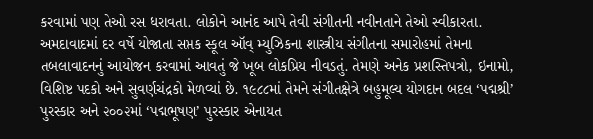કરવામાં પણ તેઓ રસ ધરાવતા. લોકોને આનંદ આપે તેવી સંગીતની નવીનતાને તેઓ સ્વીકારતા. અમદાવાદમાં દર વર્ષે યોજાતા સપ્તક સ્કૂલ ઑવ્ મ્યુઝિકના શાસ્ત્રીય સંગીતના સમારોહમાં તેમના તબલાવાદનનું આયોજન કરવામાં આવતું જે ખૂબ લોકપ્રિય નીવડતું. તેમણે અનેક પ્રશસ્તિપત્રો, ઇનામો, વિશિષ્ટ પદકો અને સુવર્ણચંદ્રકો મેળવ્યાં છે. ૧૯૮૮માં તેમને સંગીતક્ષેત્રે બહુમૂલ્ય યોગદાન બદલ ‘પદ્મશ્રી’ પુરસ્કાર અને ૨૦૦૨માં ‘પદ્મભૂષણ’ પુરસ્કાર એનાયત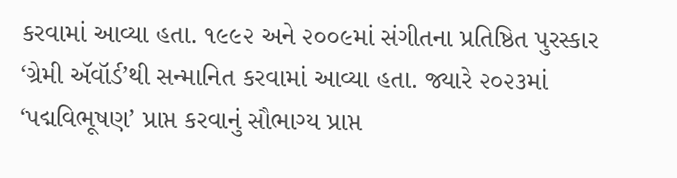કરવામાં આવ્યા હતા. ૧૯૯૨ અને ૨૦૦૯માં સંગીતના પ્રતિષ્ઠિત પુરસ્કાર ‘ગ્રેમી ઍવૉર્ડ’થી સન્માનિત કરવામાં આવ્યા હતા. જ્યારે ૨૦૨૩માં ‘પદ્મવિભૂષણ’ પ્રાપ્ત કરવાનું સૌભાગ્ય પ્રાપ્ત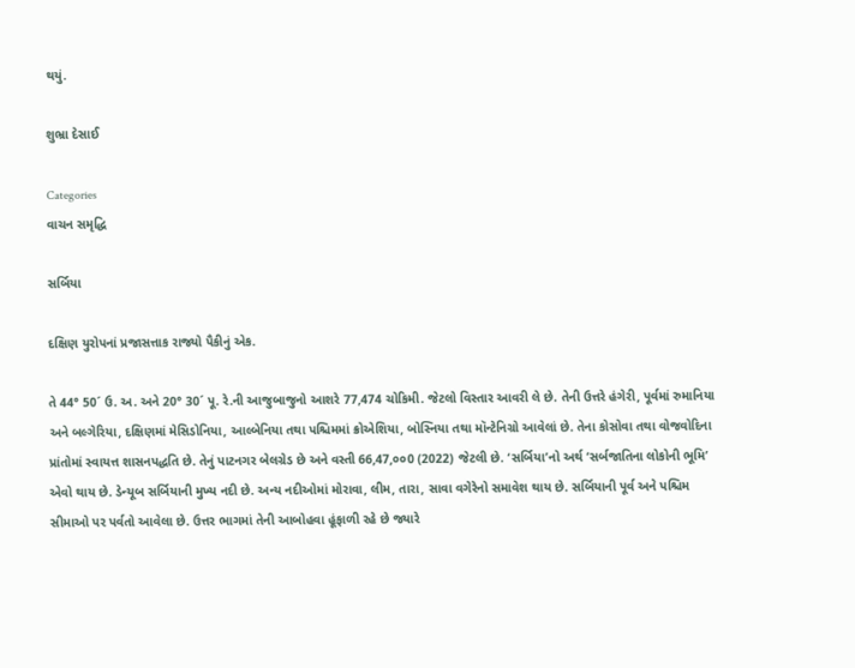થયું.

શુભ્રા દેસાઈ

Categories
વાચન સમૃદ્ધિ

સર્બિયા

દક્ષિણ યુરોપનાં પ્રજાસત્તાક રાજ્યો પૈકીનું એક.

તે 44° 50´ ઉ. અ. અને 20° 30´ પૂ. રે.ની આજુબાજુનો આશરે 77,474 ચોકિમી. જેટલો વિસ્તાર આવરી લે છે. તેની ઉત્તરે હંગેરી, પૂર્વમાં રુમાનિયા અને બલ્ગેરિયા, દક્ષિણમાં મેસિડોનિયા, આલ્બેનિયા તથા પશ્ચિમમાં ક્રોએશિયા, બોસ્નિયા તથા મૉન્ટેનિગ્રો આવેલાં છે. તેના કોસોવા તથા વોજવોદિના પ્રાંતોમાં સ્વાયત્ત શાસનપદ્ધતિ છે. તેનું પાટનગર બેલગ્રેડ છે અને વસ્તી 66,47,૦૦0 (2022) જેટલી છે. ‘સર્બિયા’નો અર્થ ‘સર્બજાતિના લોકોની ભૂમિ’ એવો થાય છે. ડેન્યૂબ સર્બિયાની મુખ્ય નદી છે. અન્ય નદીઓમાં મોરાવા, લીમ, તારા, સાવા વગેરેનો સમાવેશ થાય છે. સર્બિયાની પૂર્વ અને પશ્ચિમ સીમાઓ પર પર્વતો આવેલા છે. ઉત્તર ભાગમાં તેની આબોહવા હૂંફાળી રહે છે જ્યારે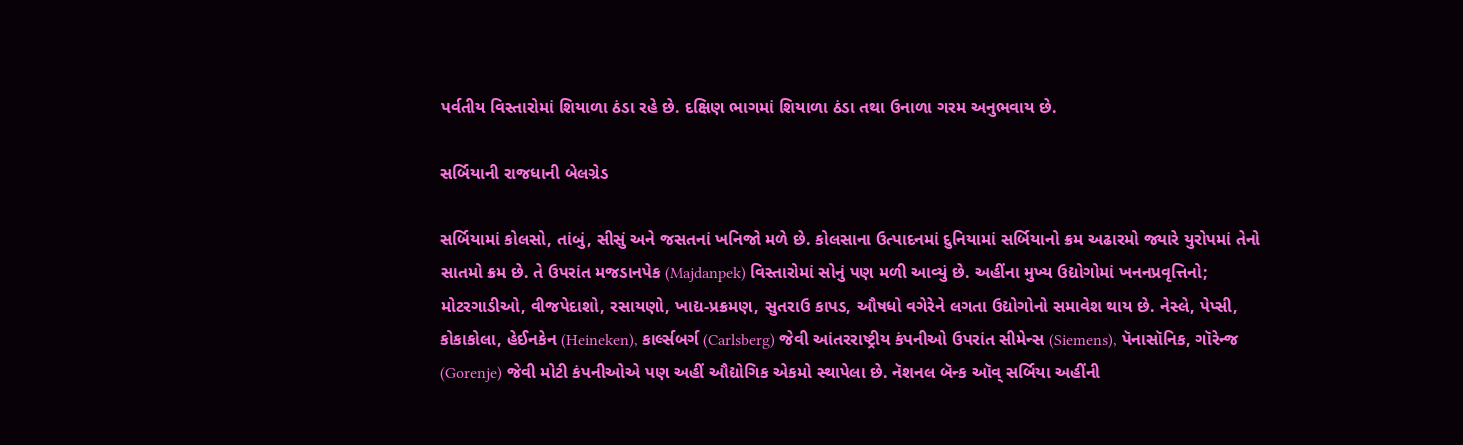પર્વતીય વિસ્તારોમાં શિયાળા ઠંડા રહે છે. દક્ષિણ ભાગમાં શિયાળા ઠંડા તથા ઉનાળા ગરમ અનુભવાય છે.

સર્બિયાની રાજધાની બેલગ્રેડ

સર્બિયામાં કોલસો, તાંબું, સીસું અને જસતનાં ખનિજો મળે છે. કોલસાના ઉત્પાદનમાં દુનિયામાં સર્બિયાનો ક્રમ અઢારમો જ્યારે યુરોપમાં તેનો સાતમો ક્રમ છે. તે ઉપરાંત મજડાનપેક (Majdanpek) વિસ્તારોમાં સોનું પણ મળી આવ્યું છે. અહીંના મુખ્ય ઉદ્યોગોમાં ખનનપ્રવૃત્તિનો; મોટરગાડીઓ, વીજપેદાશો, રસાયણો, ખાદ્ય-પ્રક્રમણ, સુતરાઉ કાપડ, ઔષધો વગેરેને લગતા ઉદ્યોગોનો સમાવેશ થાય છે. નેસ્લે, પેપ્સી, કોકાકોલા, હેઈનકેન (Heineken), કાર્લ્સબર્ગ (Carlsberg) જેવી આંતરરાષ્ટ્રીય કંપનીઓ ઉપરાંત સીમેન્સ (Siemens), પૅનાસૉનિક, ગૉરેન્જ (Gorenje) જેવી મોટી કંપનીઓએ પણ અહીં ઔદ્યોગિક એકમો સ્થાપેલા છે. નૅશનલ બૅન્ક ઑવ્ સર્બિયા અહીંની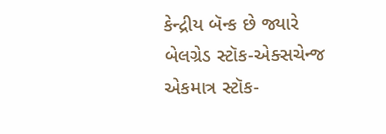કેન્દ્રીય બૅન્ક છે જ્યારે બેલગ્રેડ સ્ટૉક-એક્સચેન્જ એકમાત્ર સ્ટૉક-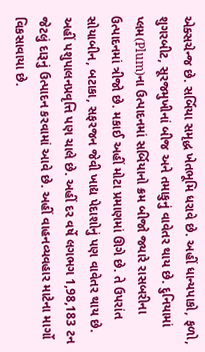એક્સચેન્જ છે. સર્બિયા સમૃદ્ધ ખેતભૂમિ ધરાવે છે. અહીં ધાન્યપાકો, ફળો, શુગરબીટ, સૂરજમુખીનાં બીજ અને તમાકુનું વાવેતર થાય છે. દુનિયામાં પ્લમ(Plum)ના ઉત્પાદનમાં સર્બિયાનો ક્રમ બીજો જ્યારે રાસબરીના ઉત્પાદનમાં ત્રીજો છે. મકાઈ અહીં મોટા પ્રમાણમાં ઊગે છે. તે ઉપરાંત સોયાબીન, બટાકા, સફરજન જેવી ખાદ્ય પેદાશોનું પણ વાવેતર થાય છે. અહીં પશુપાલનપ્રવૃત્તિ પણ ચાલે છે. અહીં દર વર્ષે લગભગ 1,98,183 ટન જેટલું દારૂનું ઉત્પાદન કરવામાં આવે છે. અહીં વાહનવ્યવહાર માટેના માર્ગો વિકસાવાયા છે.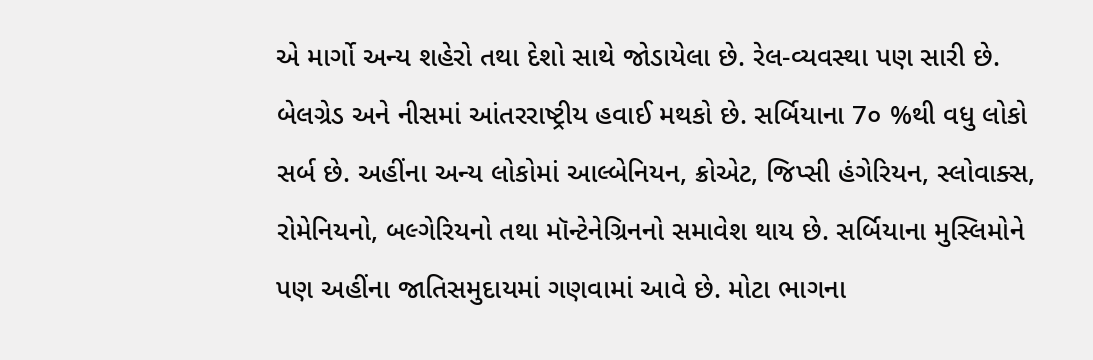એ માર્ગો અન્ય શહેરો તથા દેશો સાથે જોડાયેલા છે. રેલ-વ્યવસ્થા પણ સારી છે. બેલગ્રેડ અને નીસમાં આંતરરાષ્ટ્રીય હવાઈ મથકો છે. સર્બિયાના 7૦ %થી વધુ લોકો સર્બ છે. અહીંના અન્ય લોકોમાં આલ્બેનિયન, ક્રોએટ, જિપ્સી હંગેરિયન, સ્લોવાક્સ, રોમેનિયનો, બલ્ગેરિયનો તથા મૉન્ટેનેગ્રિનનો સમાવેશ થાય છે. સર્બિયાના મુસ્લિમોને પણ અહીંના જાતિસમુદાયમાં ગણવામાં આવે છે. મોટા ભાગના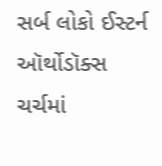સર્બ લોકો ઈસ્ટર્ન ઑર્થોડૉક્સ ચર્ચમાં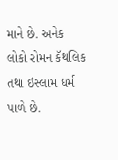માને છે. અનેક લોકો રોમન કૅથલિક તથા ઇસ્લામ ધર્મ પાળે છે.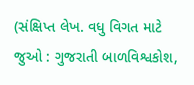(સંક્ષિપ્ત લેખ. વધુ વિગત માટે જુઓ : ગુજરાતી બાળવિશ્વકોશ,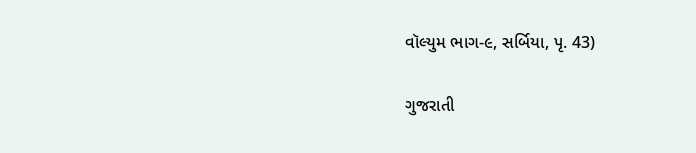વૉલ્યુમ ભાગ-૯, સર્બિયા, પૃ. 43)

ગુજરાતી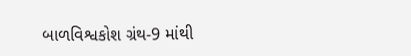બાળવિશ્વકોશ ગ્રંથ-9 માંથી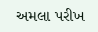અમલા પરીખ